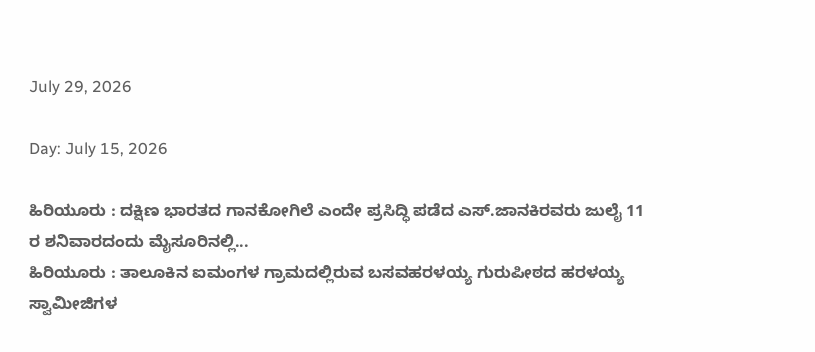July 29, 2026

Day: July 15, 2026

ಹಿರಿಯೂರು : ದಕ್ಷಿಣ ಭಾರತದ ಗಾನಕೋಗಿಲೆ ಎಂದೇ ಪ್ರಸಿದ್ಧಿ ಪಡೆದ ಎಸ್.ಜಾನಕಿರವರು ಜುಲೈ 11 ರ ಶನಿವಾರದಂದು ಮೈಸೂರಿನಲ್ಲಿ...
ಹಿರಿಯೂರು : ತಾಲೂಕಿನ ಐಮಂಗಳ ಗ್ರಾಮದಲ್ಲಿರುವ ಬಸವಹರಳಯ್ಯ ಗುರುಪೀಠದ ಹರಳಯ್ಯ ಸ್ವಾಮೀಜಿಗಳ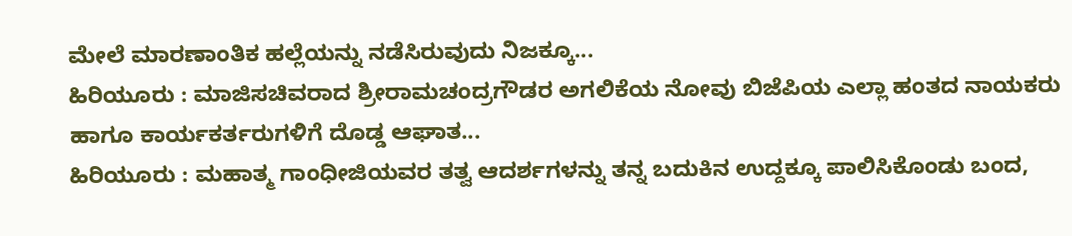ಮೇಲೆ ಮಾರಣಾಂತಿಕ ಹಲ್ಲೆಯನ್ನು ನಡೆಸಿರುವುದು ನಿಜಕ್ಕೂ...
ಹಿರಿಯೂರು : ಮಾಜಿಸಚಿವರಾದ ಶ್ರೀರಾಮಚಂದ್ರಗೌಡರ ಅಗಲಿಕೆಯ ನೋವು ಬಿಜೆಪಿಯ ಎಲ್ಲಾ ಹಂತದ ನಾಯಕರು ಹಾಗೂ ಕಾರ್ಯಕರ್ತರುಗಳಿಗೆ ದೊಡ್ಡ ಆಘಾತ...
ಹಿರಿಯೂರು : ಮಹಾತ್ಮ ಗಾಂಧೀಜಿಯವರ ತತ್ವ ಆದರ್ಶಗಳನ್ನು ತನ್ನ ಬದುಕಿನ ಉದ್ದಕ್ಕೂ ಪಾಲಿಸಿಕೊಂಡು ಬಂದ,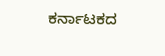ಕರ್ನಾಟಕದ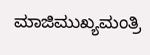ಮಾಜಿಮುಖ್ಯಮಂತ್ರಿ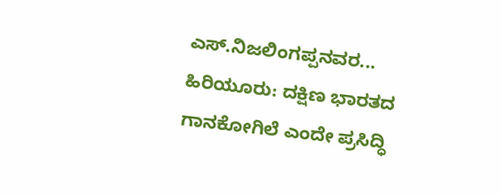ಎಸ್.ನಿಜಲಿಂಗಪ್ಪನವರ...
ಹಿರಿಯೂರು: ದಕ್ಷಿಣ ಭಾರತದ ಗಾನಕೋಗಿಲೆ ಎಂದೇ ಪ್ರಸಿದ್ಧಿ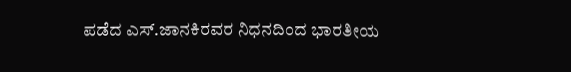ಪಡೆದ ಎಸ್.ಜಾನಕಿರವರ ನಿಧನದಿಂದ ಭಾರತೀಯ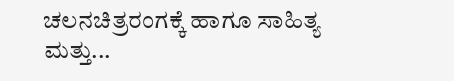ಚಲನಚಿತ್ರರಂಗಕ್ಕೆ ಹಾಗೂ ಸಾಹಿತ್ಯ ಮತ್ತು...